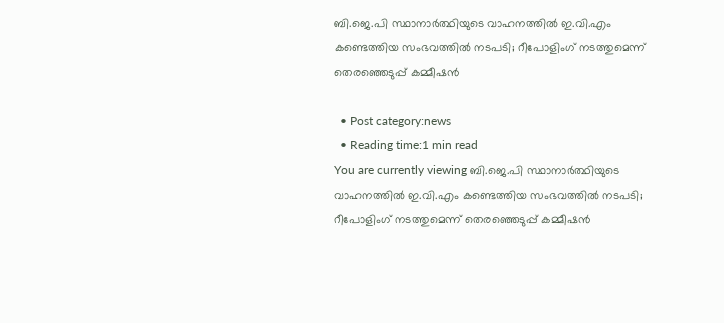ബി.ജെ.പി സ്ഥാനാർത്ഥിയുടെ വാഹനത്തിൽ ഇ.വി.എം കണ്ടെത്തിയ സംഭവത്തിൽ നടപടി; റീപോളിംഗ് നടത്തുമെന്ന് തെരഞ്ഞെടുപ്പ് കമ്മീഷൻ

  • Post category:news
  • Reading time:1 min read
You are currently viewing ബി.ജെ.പി സ്ഥാനാർത്ഥിയുടെ വാഹനത്തിൽ ഇ.വി.എം കണ്ടെത്തിയ സംഭവത്തിൽ നടപടി; റീപോളിംഗ് നടത്തുമെന്ന് തെരഞ്ഞെടുപ്പ് കമ്മീഷൻ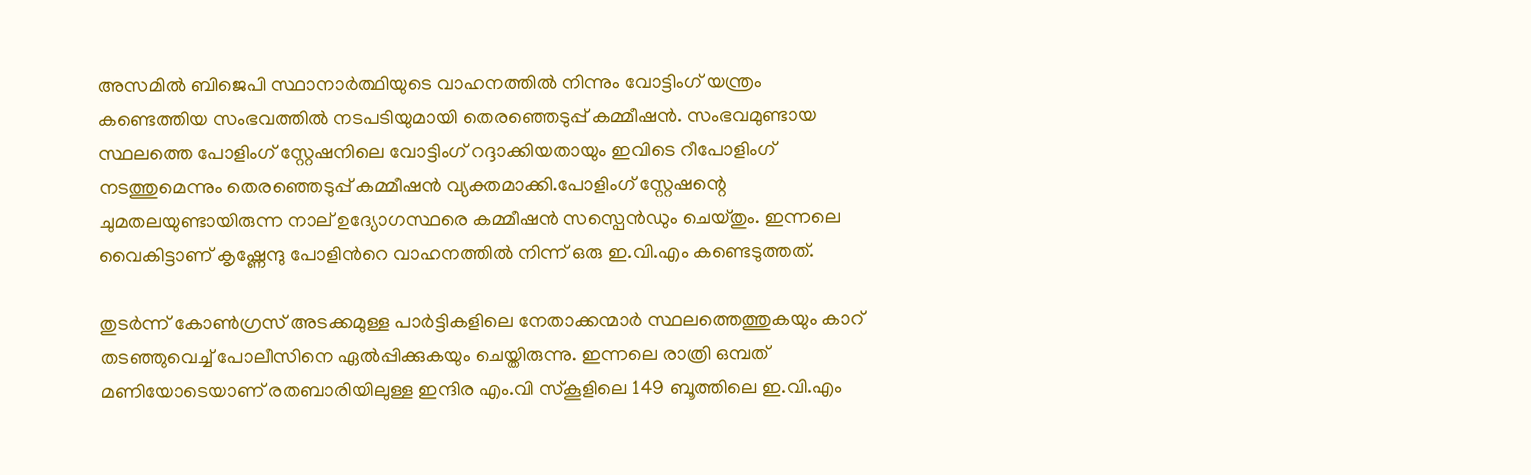അസമിൽ ബിജെപി സ്ഥാനാർത്ഥിയുടെ വാഹനത്തിൽ നിന്നും വോട്ടിംഗ് യന്ത്രം കണ്ടെത്തിയ സംഭവത്തിൽ നടപടിയുമായി തെരഞ്ഞെടുപ്പ് കമ്മീഷൻ. സംഭവമുണ്ടായ സ്ഥലത്തെ പോളിംഗ് സ്റ്റേഷനിലെ വോട്ടിംഗ് റദ്ദാക്കിയതായും ഇവിടെ റീപോളിംഗ് നടത്തുമെന്നും തെരഞ്ഞെടുപ്പ് കമ്മീഷൻ വ്യക്തമാക്കി.പോളിംഗ് സ്റ്റേഷന്റെ ചുമതലയുണ്ടായിരുന്ന നാല് ഉദ്യോഗസ്ഥരെ കമ്മീഷൻ സസ്പെൻഡും ചെയ്തും. ഇന്നലെ വൈകിട്ടാണ് കൃഷ്ണേന്ദു പോളിന്‍റെ വാഹനത്തിൽ നിന്ന് ഒരു ഇ.വി.എം കണ്ടെടുത്തത്.

തുടർന്ന് കോൺഗ്രസ് അടക്കമുള്ള പാർട്ടികളിലെ നേതാക്കന്മാർ സ്ഥലത്തെത്തുകയും കാറ് തടഞ്ഞുവെച്ച് പോലീസിനെ ഏൽപ്പിക്കുകയും ചെയ്തിരുന്നു. ഇന്നലെ രാത്രി ഒമ്പത് മണിയോടെയാണ് രതബാരിയിലുള്ള ഇന്ദിര എം.വി സ്കൂളിലെ 149 ബൂത്തിലെ ഇ.വി.എം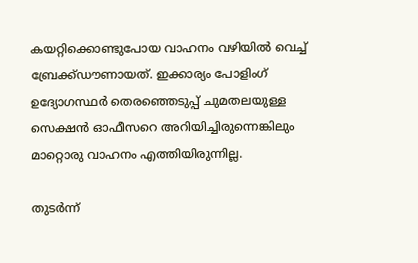കയറ്റിക്കൊണ്ടുപോയ വാഹനം വഴിയിൽ വെച്ച് ബ്രേക്ക്ഡൗണായത്. ഇക്കാര്യം പോളിംഗ് ഉദ്യോഗസ്ഥർ തെരഞ്ഞെടുപ്പ് ചുമതലയുള്ള സെക്ഷൻ ഓഫീസറെ അറിയിച്ചിരുന്നെങ്കിലും മാറ്റൊരു വാഹനം എത്തിയിരുന്നില്ല.

തുടർന്ന്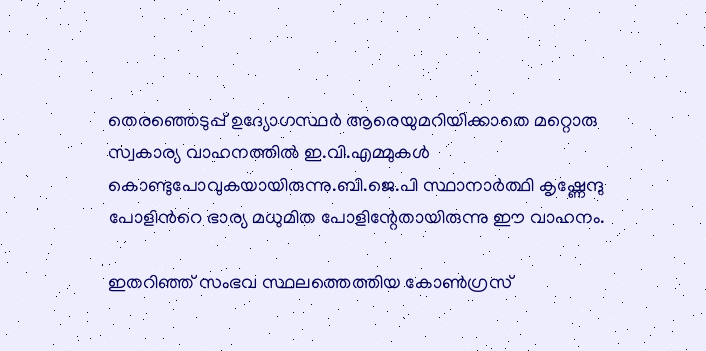തെരഞ്ഞെടുപ്പ് ഉദ്യോഗസ്ഥർ ആരെയുമറിയിക്കാതെ മറ്റൊരു സ്വകാര്യ വാഹനത്തിൽ ഇ.വി.എമ്മുകൾ കൊണ്ടുപോവുകയായിരുന്നു.ബി.ജെ.പി സ്ഥാനാർത്ഥി കൃഷ്ണേന്ദു പോളിന്‍റെ ഭാര്യ മധുമിത പോളിന്റേതായിരുന്നു ഈ വാഹനം.

ഇതറിഞ്ഞ് സംഭവ സ്ഥലത്തെത്തിയ കോൺഗ്രസ്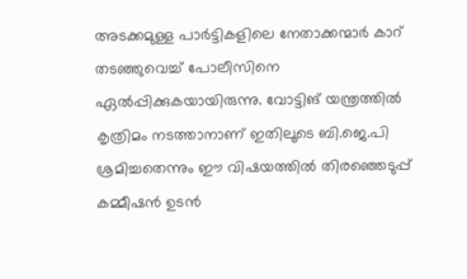അടക്കമുള്ള പാർട്ടികളിലെ നേതാക്കന്മാർ കാറ് തടഞ്ഞുവെച്ച് പോലീസിനെ ഏൽപ്പിക്കുകയായിരുന്നു. വോട്ടിങ് യന്ത്രത്തിൽ കൃത്രിമം നടത്താനാണ് ഇതിലൂടെ ബി.ജെ.പി ശ്രമിച്ചതെന്നും ഈ വിഷയത്തിൽ തിരഞ്ഞെടുപ്പ് കമ്മീഷൻ ഉടൻ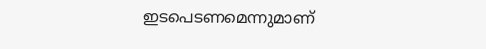ഇടപെടണമെന്നുമാണ്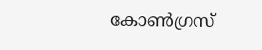കോൺഗ്രസ്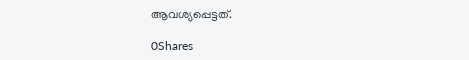ആവശ്യപ്പെട്ടത്.

0Shares